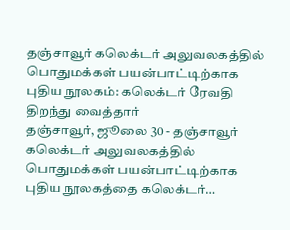தஞ்சாவூர் கலெக்டர் அலுவலகத்தில் பொதுமக்கள் பயன்பாட்டிற்காக புதிய நூலகம்: கலெக்டர் ரேவதி திறந்து வைத்தார்
தஞ்சாவூர், ஜூலை 30 - தஞ்சாவூர் கலெக்டர் அலுவலகத்தில் பொதுமக்கள் பயன்பாட்டிற்காக புதிய நூலகத்தை கலெக்டர்…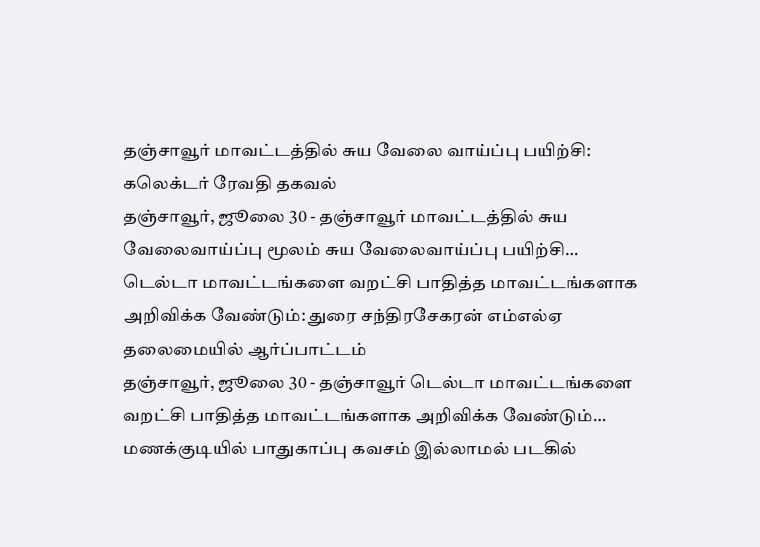தஞ்சாவூர் மாவட்டத்தில் சுய வேலை வாய்ப்பு பயிற்சி: கலெக்டர் ரேவதி தகவல்
தஞ்சாவூர், ஜூலை 30 - தஞ்சாவூர் மாவட்டத்தில் சுய வேலைவாய்ப்பு மூலம் சுய வேலைவாய்ப்பு பயிற்சி…
டெல்டா மாவட்டங்களை வறட்சி பாதித்த மாவட்டங்களாக அறிவிக்க வேண்டும்: துரை சந்திரசேகரன் எம்எல்ஏ தலைமையில் ஆர்ப்பாட்டம்
தஞ்சாவூர், ஜூலை 30 - தஞ்சாவூர் டெல்டா மாவட்டங்களை வறட்சி பாதித்த மாவட்டங்களாக அறிவிக்க வேண்டும்…
மணக்குடியில் பாதுகாப்பு கவசம் இல்லாமல் படகில்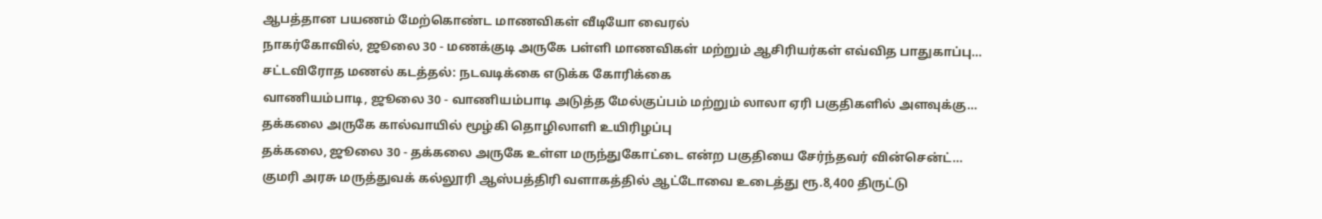ஆபத்தான பயணம் மேற்கொண்ட மாணவிகள் வீடியோ வைரல்
நாகர்கோவில், ஜூலை 30 - மணக்குடி அருகே பள்ளி மாணவிகள் மற்றும் ஆசிரியர்கள் எவ்வித பாதுகாப்பு…
சட்டவிரோத மணல் கடத்தல்: நடவடிக்கை எடுக்க கோரிக்கை
வாணியம்பாடி, ஜூலை 30 - வாணியம்பாடி அடுத்த மேல்குப்பம் மற்றும் லாலா ஏரி பகுதிகளில் அளவுக்கு…
தக்கலை அருகே கால்வாயில் மூழ்கி தொழிலாளி உயிரிழப்பு
தக்கலை, ஜூலை 30 - தக்கலை அருகே உள்ள மருந்துகோட்டை என்ற பகுதியை சேர்ந்தவர் வின்சென்ட்…
குமரி அரசு மருத்துவக் கல்லூரி ஆஸ்பத்திரி வளாகத்தில் ஆட்டோவை உடைத்து ரூ.8,400 திருட்டு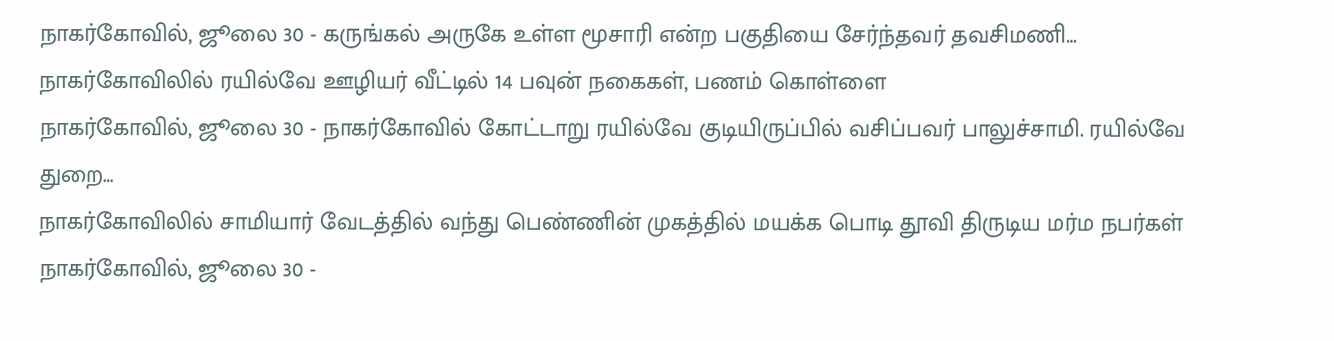நாகர்கோவில், ஜூலை 30 - கருங்கல் அருகே உள்ள மூசாரி என்ற பகுதியை சேர்ந்தவர் தவசிமணி…
நாகர்கோவிலில் ரயில்வே ஊழியர் வீட்டில் 14 பவுன் நகைகள், பணம் கொள்ளை
நாகர்கோவில், ஜூலை 30 - நாகர்கோவில் கோட்டாறு ரயில்வே குடியிருப்பில் வசிப்பவர் பாலுச்சாமி. ரயில்வே துறை…
நாகர்கோவிலில் சாமியார் வேடத்தில் வந்து பெண்ணின் முகத்தில் மயக்க பொடி தூவி திருடிய மர்ம நபர்கள்
நாகர்கோவில், ஜூலை 30 -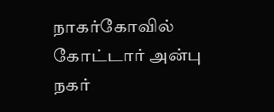நாகர்கோவில் கோட்டார் அன்பு நகர்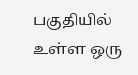பகுதியில் உள்ள ஒரு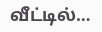வீட்டில்…